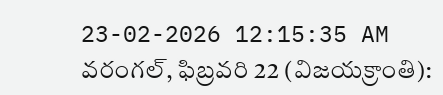23-02-2026 12:15:35 AM
వరంగల్, ఫిబ్రవరి 22 (విజయక్రాంతి):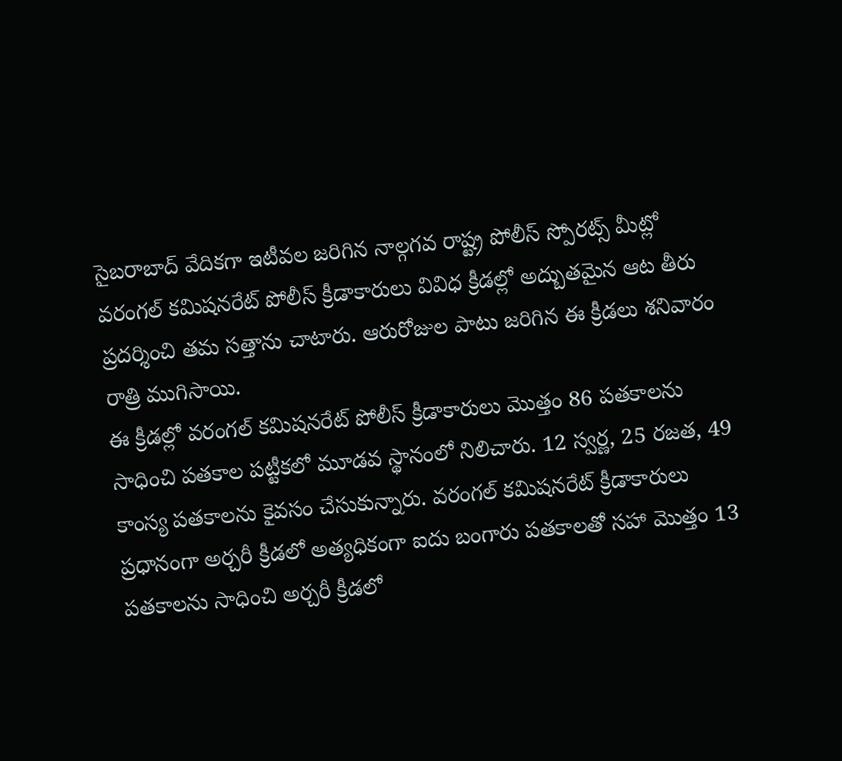సైబరాబాద్ వేదికగా ఇటీవల జరిగిన నాల్గగవ రాష్ట్ర పోలీస్ స్పోరట్స్ మీట్లో వరంగల్ కమిషనరేట్ పోలీస్ క్రీడాకారులు వివిధ క్రీడల్లో అద్బుతమైన ఆట తీరు ప్రదర్శించి తమ సత్తాను చాటారు. ఆరురోజుల పాటు జరిగిన ఈ క్రీడలు శనివారం రాత్రి ముగిసాయి.
ఈ క్రీడల్లో వరంగల్ కమిషనరేట్ పోలీస్ క్రీడాకారులు మొత్తం 86 పతకాలను సాధించి పతకాల పట్టీకలో మూడవ స్థానంలో నిలిచారు. 12 స్వర్ణ, 25 రజత, 49 కాంస్య పతకాలను కైవసం చేసుకున్నారు. వరంగల్ కమిషనరేట్ క్రీడాకారులు ప్రధానంగా అర్చరీ క్రీడలో అత్యధికంగా ఐదు బంగారు పతకాలతో సహా మొత్తం 13 పతకాలను సాధించి అర్చరీ క్రీడలో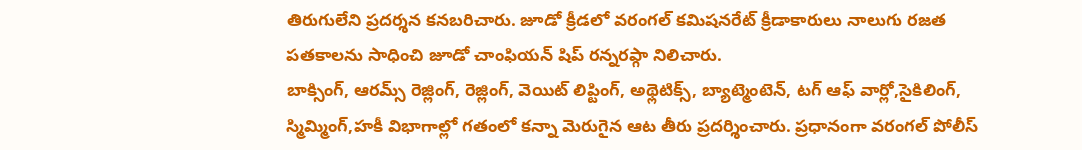తిరుగులేని ప్రదర్శన కనబరిచారు. జూడో క్రీడలో వరంగల్ కమిషనరేట్ క్రీడాకారులు నాలుగు రజత పతకాలను సాధించి జూడో చాంఫియన్ షిప్ రన్నరప్గా నిలిచారు.
బాక్సింగ్, ఆరమ్స్ రెజ్లింగ్, రెజ్లింగ్, వెయిట్ లిప్టింగ్, అథ్లెటిక్స్, బ్యాట్మెంటెన్, టగ్ ఆఫ్ వార్లో,సైకిలింగ్, స్మిమ్మింగ్,హకీ విభాగాల్లో గతంలో కన్నా మెరుగైన ఆట తీరు ప్రదర్శించారు. ప్రధానంగా వరంగల్ పోలీస్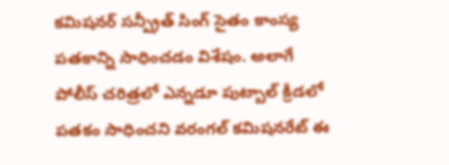కమిషనర్ సన్ప్రీత్ సింగ్ సైతం కాంస్య పతకాన్ని సాధించడం విశేషం. అలాగే పోలీస్ చరిత్రలో ఎన్నడూ పుట్బాల్ క్రీడలో పతకం సాధించని వరంగల్ కమిషనరేట్ ఈ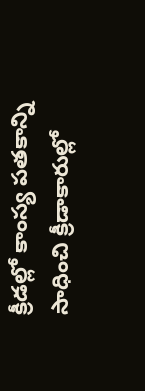క్రీడల్లో కాంస్య పతకాన్ని సాధించి క్రీడాకారుల్లో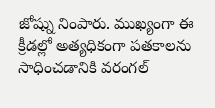జోష్ను నింపారు. ముఖ్యంగా ఈ క్రీడల్లో అత్యధికంగా పతకాలను సాధించడానికి వరంగల్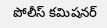పోలీస్ కమిషనర్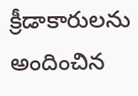క్రీడాకారులను అందించిన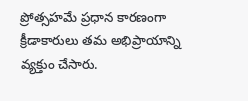ప్రోత్సహమే ప్రధాన కారణంగా క్రీడాకారులు తమ అభిప్రాయాన్ని వ్యక్తుం చేసారు.